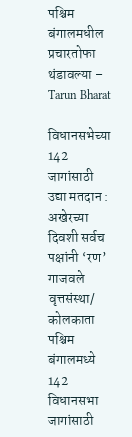पश्चिम बंगालमधील प्रचारतोफा थंडावल्या – Tarun Bharat

विधानसभेच्या 142 जागांसाठी उद्या मतदान : अखेरच्या दिवशी सर्वच पक्षांनी ‘रण’ गाजवले
वृत्तसंस्था/ कोलकाता
पश्चिम बंगालमध्ये 142 विधानसभा जागांसाठी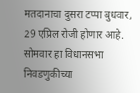मतदानाचा दुसरा टप्पा बुधवार, 29 एप्रिल रोजी होणार आहे. सोमवार हा विधानसभा निवडणुकीच्या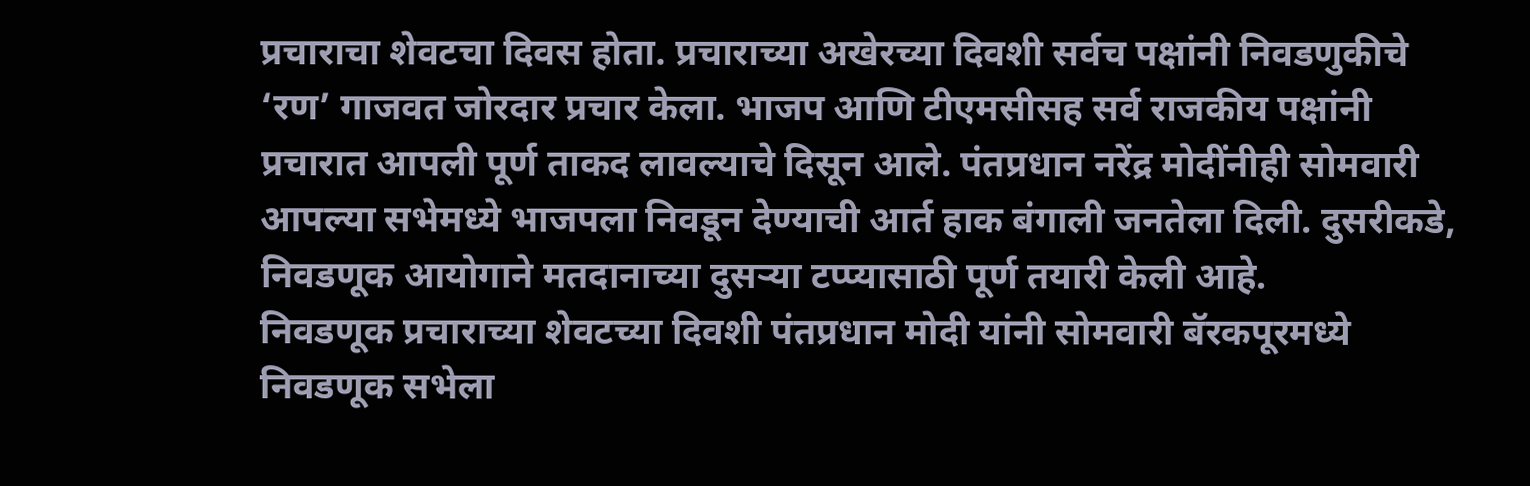प्रचाराचा शेवटचा दिवस होता. प्रचाराच्या अखेरच्या दिवशी सर्वच पक्षांनी निवडणुकीचे ‘रण’ गाजवत जोरदार प्रचार केला. भाजप आणि टीएमसीसह सर्व राजकीय पक्षांनी प्रचारात आपली पूर्ण ताकद लावल्याचे दिसून आले. पंतप्रधान नरेंद्र मोदींनीही सोमवारी आपल्या सभेमध्ये भाजपला निवडून देण्याची आर्त हाक बंगाली जनतेला दिली. दुसरीकडे, निवडणूक आयोगाने मतदानाच्या दुसऱ्या टप्प्यासाठी पूर्ण तयारी केली आहे.
निवडणूक प्रचाराच्या शेवटच्या दिवशी पंतप्रधान मोदी यांनी सोमवारी बॅरकपूरमध्ये निवडणूक सभेला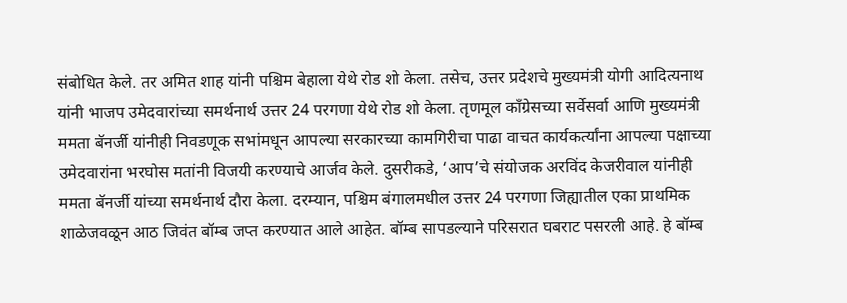संबोधित केले. तर अमित शाह यांनी पश्चिम बेहाला येथे रोड शो केला. तसेच, उत्तर प्रदेशचे मुख्यमंत्री योगी आदित्यनाथ यांनी भाजप उमेदवारांच्या समर्थनार्थ उत्तर 24 परगणा येथे रोड शो केला. तृणमूल काँग्रेसच्या सर्वेसर्वा आणि मुख्यमंत्री ममता बॅनर्जी यांनीही निवडणूक सभांमधून आपल्या सरकारच्या कामगिरीचा पाढा वाचत कार्यकर्त्यांना आपल्या पक्षाच्या उमेदवारांना भरघोस मतांनी विजयी करण्याचे आर्जव केले. दुसरीकडे, ‘आप’चे संयोजक अरविंद केजरीवाल यांनीही ममता बॅनर्जी यांच्या समर्थनार्थ दौरा केला. दरम्यान, पश्चिम बंगालमधील उत्तर 24 परगणा जिह्यातील एका प्राथमिक शाळेजवळून आठ जिवंत बॉम्ब जप्त करण्यात आले आहेत. बॉम्ब सापडल्याने परिसरात घबराट पसरली आहे. हे बॉम्ब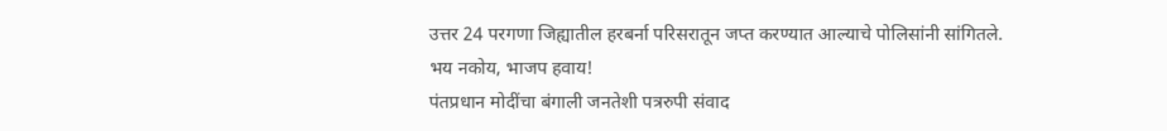उत्तर 24 परगणा जिह्यातील हरबर्ना परिसरातून जप्त करण्यात आल्याचे पोलिसांनी सांगितले.
भय नकोय, भाजप हवाय!
पंतप्रधान मोदींचा बंगाली जनतेशी पत्ररुपी संवाद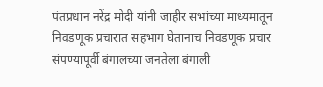पंतप्रधान नरेंद्र मोदी यांनी जाहीर सभांच्या माध्यमातून निवडणूक प्रचारात सहभाग घेतानाच निवडणूक प्रचार संपण्यापूर्वी बंगालच्या जनतेला बंगाली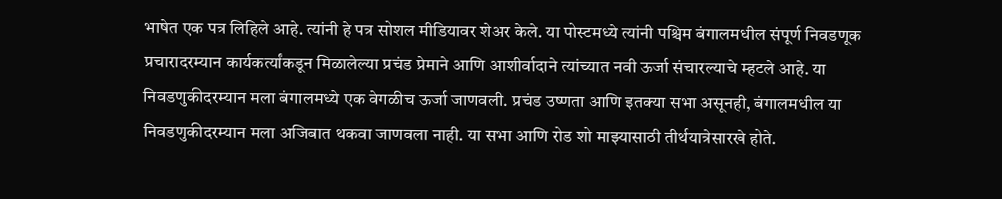भाषेत एक पत्र लिहिले आहे. त्यांनी हे पत्र सोशल मीडियावर शेअर केले. या पोस्टमध्ये त्यांनी पश्चिम बंगालमधील संपूर्ण निवडणूक प्रचारादरम्यान कार्यकर्त्यांकडून मिळालेल्या प्रचंड प्रेमाने आणि आशीर्वादाने त्यांच्यात नवी ऊर्जा संचारल्याचे म्हटले आहे. या निवडणुकीदरम्यान मला बंगालमध्ये एक वेगळीच ऊर्जा जाणवली. प्रचंड उष्णता आणि इतक्या सभा असूनही, बंगालमधील या निवडणुकीदरम्यान मला अजिबात थकवा जाणवला नाही. या सभा आणि रोड शो माझ्यासाठी तीर्थयात्रेसारखे होते.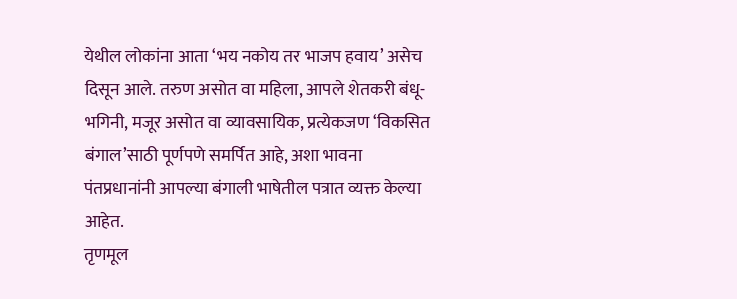येथील लोकांना आता ‘भय नकोय तर भाजप हवाय’ असेच दिसून आले. तरुण असोत वा महिला, आपले शेतकरी बंधू-भगिनी, मजूर असोत वा व्यावसायिक, प्रत्येकजण ‘विकसित बंगाल’साठी पूर्णपणे समर्पित आहे, अशा भावना पंतप्रधानांनी आपल्या बंगाली भाषेतील पत्रात व्यक्त केल्या आहेत.
तृणमूल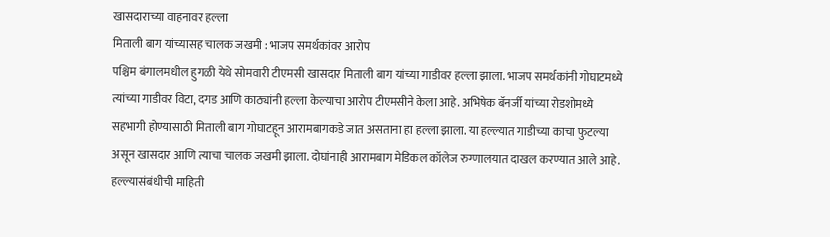खासदाराच्या वाहनावर हल्ला
मिताली बाग यांच्यासह चालक जखमी : भाजप समर्थकांवर आरोप
पश्चिम बंगालमधील हुगळी येथे सोमवारी टीएमसी खासदार मिताली बाग यांच्या गाडीवर हल्ला झाला. भाजप समर्थकांनी गोघाटमध्ये त्यांच्या गाडीवर विटा, दगड आणि काठ्यांनी हल्ला केल्याचा आरोप टीएमसीने केला आहे. अभिषेक बॅनर्जी यांच्या रोडशोमध्ये सहभागी होण्यासाठी मिताली बाग गोघाटहून आरामबागकडे जात असताना हा हल्ला झाला. या हल्ल्यात गाडीच्या काचा फुटल्या असून खासदार आणि त्याचा चालक जखमी झाला. दोघांनाही आरामबाग मेडिकल कॉलेज रुग्णालयात दाखल करण्यात आले आहे.
हल्ल्यासंबंधीची माहिती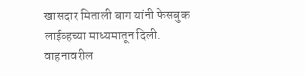खासदार मिताली बाग यांनी फेसबुक लाईव्हच्या माध्यमातून दिली. वाहनावरील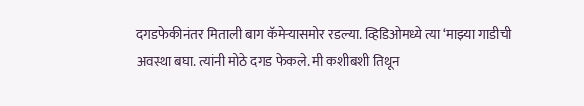दगडफेकीनंतर मिताली बाग कॅमेऱ्यासमोर रडल्या. व्हिडिओमध्ये त्या ‘माझ्या गाडीची अवस्था बघा. त्यांनी मोठे दगड फेकले. मी कशीबशी तिथून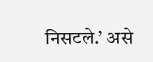निसटले.’ असे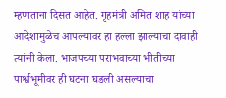म्हणताना दिसत आहेत. गृहमंत्री अमित शाह यांच्या आदेशामुळेच आपल्यावर हा हल्ला झाल्याचा दावाही त्यांनी केला. भाजपच्या पराभवाच्या भीतीच्या पार्श्वभूमीवर ही घटना घडली असल्याचा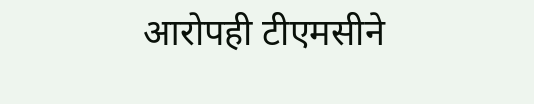आरोपही टीएमसीने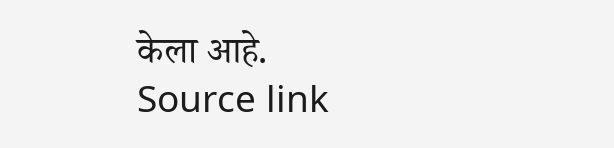केला आहे.
Source link